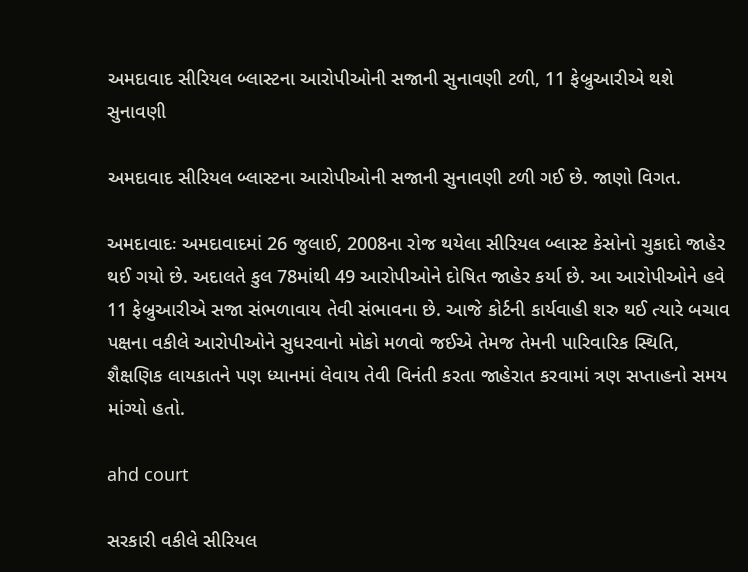અમદાવાદ સીરિયલ બ્લાસ્ટના આરોપીઓની સજાની સુનાવણી ટળી, 11 ફેબ્રુઆરીએ થશે સુનાવણી

અમદાવાદ સીરિયલ બ્લાસ્ટના આરોપીઓની સજાની સુનાવણી ટળી ગઈ છે. જાણો વિગત.

અમદાવાદઃ અમદાવાદમાં 26 જુલાઈ, 2008ના રોજ થયેલા સીરિયલ બ્લાસ્ટ કેસોનો ચુકાદો જાહેર થઈ ગયો છે. અદાલતે કુલ 78માંથી 49 આરોપીઓને દોષિત જાહેર કર્યા છે. આ આરોપીઓને હવે 11 ફેબ્રુઆરીએ સજા સંભળાવાય તેવી સંભાવના છે. આજે કોર્ટની કાર્યવાહી શરુ થઈ ત્યારે બચાવ પક્ષના વકીલે આરોપીઓને સુધરવાનો મોકો મળવો જઈએ તેમજ તેમની પારિવારિક સ્થિતિ, શૈક્ષણિક લાયકાતને પણ ધ્યાનમાં લેવાય તેવી વિનંતી કરતા જાહેરાત કરવામાં ત્રણ સપ્તાહનો સમય માંગ્યો હતો.

ahd court

સરકારી વકીલે સીરિયલ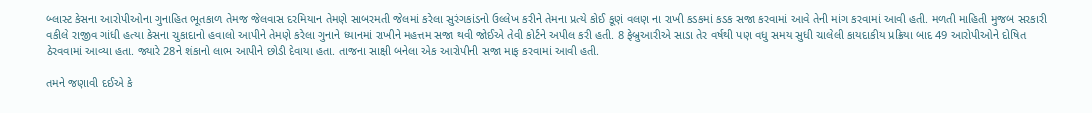બ્લાસ્ટ કેસના આરોપીઓના ગુનાહિત ભૂતકાળ તેમજ જેલવાસ દરમિયાન તેમણે સાબરમતી જેલમાં કરેલા સુરંગકાંડનો ઉલ્લેખ કરીને તેમના પ્રત્યે કોઈ કૂણં વલણ ના રાખી કડકમાં કડક સજા કરવામાં આવે તેની માંગ કરવામાં આવી હતી. મળતી માહિતી મુજબ સરકારી વકીલે રાજીવ ગાંધી હત્યા કેસના ચુકાદાનો હવાલો આપીને તેમણે કરેલા ગુનાને ધ્યાનમાં રાખીને મહત્તમ સજા થવી જોઈએ તેવી કોર્ટને અપીલ કરી હતી. 8 ફેબ્રુઆરીએ સાડા તેર વર્ષથી પણ વધુ સમય સુધી ચાલેલી કાયદાકીય પ્રક્રિયા બાદ 49 આરોપીઓને દોષિત ઠેરવવામાં આવ્યા હતા. જ્યારે 28ને શંકાનો લાભ આપીને છોડી દેવાયા હતા. તાજના સાક્ષી બનેલા એક આરોપીની સજા માફ કરવામાં આવી હતી.

તમને જણાવી દઈએ કે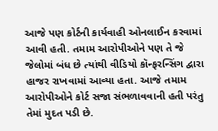આજે પણ કોર્ટની કાર્યવાહી ઓનલાઈન કરવામાં આવી હતી. તમામ આરોપીઓને પણ તે જે જેલોમાં બંધ છે ત્યાંથી વીડિયો કૉન્ફરન્સિંગ દ્વારા હાજર રાખવામાં આવ્યા હતા. આજે તમામ આરોપીઓને કોર્ટ સજા સંભળાવવાની હતી પરંતુ તેમાં મુદત પડી છે.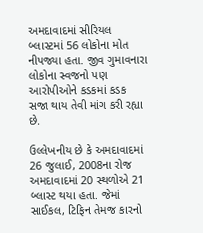અમદાવાદમાં સીરિયલ બ્લાસ્ટમાં 56 લોકોના મોત નીપજ્યા હતા. જીવ ગુમાવનારા લોકોના સ્વજનો પણ આરોપીઓને કડકમાં કડક સજા થાય તેવી માંગ કરી રહ્યા છે.

ઉલ્લેખનીય છે કે અમદાવાદમાં 26 જુલાઈ, 2008ના રોજ અમદાવાદમાં 20 સ્થળોએ 21 બ્લાસ્ટ થયા હતા. જેમાં સાઈકલ, ટિફિન તેમજ કારનો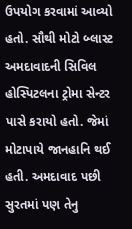ઉપયોગ કરવામાં આવ્યો હતો. સૌથી મોટો બ્લાસ્ટ અમદાવાદની સિવિલ હોસ્પિટલના ટ્રોમા સેન્ટર પાસે કરાયો હતો. જેમાં મોટાપાયે જાનહાનિ થઈ હતી. અમદાવાદ પછી સુરતમાં પણ તેનુ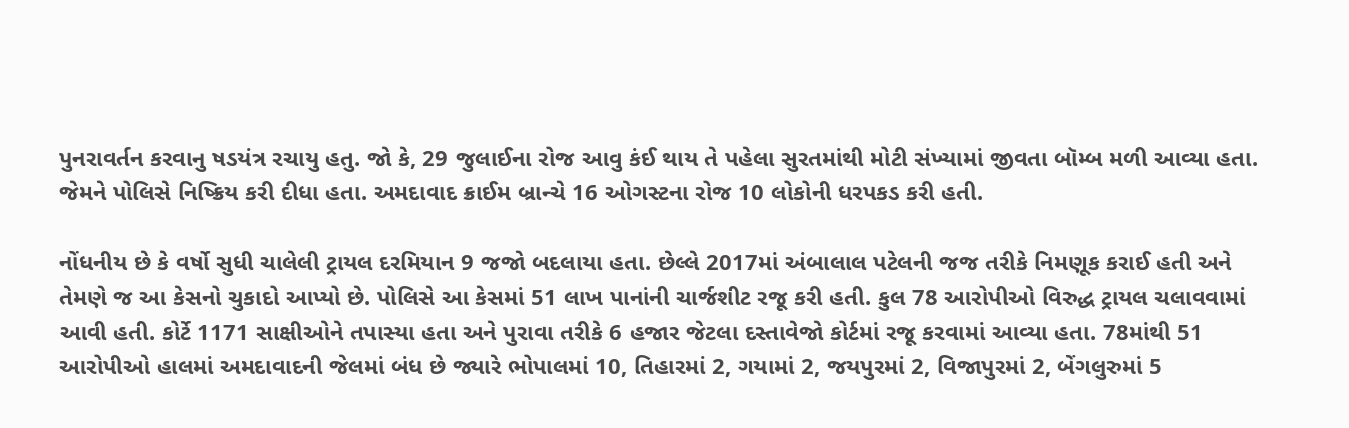પુનરાવર્તન કરવાનુ ષડયંત્ર રચાયુ હતુ. જો કે, 29 જુલાઈના રોજ આવુ કંઈ થાય તે પહેલા સુરતમાંથી મોટી સંખ્યામાં જીવતા બૉમ્બ મળી આવ્યા હતા. જેમને પોલિસે નિષ્ક્રિય કરી દીધા હતા. અમદાવાદ ક્રાઈમ બ્રાન્ચે 16 ઓગસ્ટના રોજ 10 લોકોની ધરપકડ કરી હતી.

નોંધનીય છે કે વર્ષો સુધી ચાલેલી ટ્રાયલ દરમિયાન 9 જજો બદલાયા હતા. છેલ્લે 2017માં અંબાલાલ પટેલની જજ તરીકે નિમણૂક કરાઈ હતી અને તેમણે જ આ કેસનો ચુકાદો આપ્યો છે. પોલિસે આ કેસમાં 51 લાખ પાનાંની ચાર્જશીટ રજૂ કરી હતી. કુલ 78 આરોપીઓ વિરુદ્ધ ટ્રાયલ ચલાવવામાં આવી હતી. કોર્ટે 1171 સાક્ષીઓને તપાસ્યા હતા અને પુરાવા તરીકે 6 હજાર જેટલા દસ્તાવેજો કોર્ટમાં રજૂ કરવામાં આવ્યા હતા. 78માંથી 51 આરોપીઓ હાલમાં અમદાવાદની જેલમાં બંધ છે જ્યારે ભોપાલમાં 10, તિહારમાં 2, ગયામાં 2, જયપુરમાં 2, વિજાપુરમાં 2, બેંગલુરુમાં 5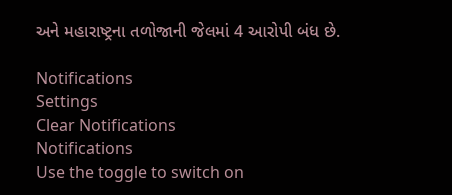અને મહારાષ્ટ્રના તળોજાની જેલમાં 4 આરોપી બંધ છે.

Notifications
Settings
Clear Notifications
Notifications
Use the toggle to switch on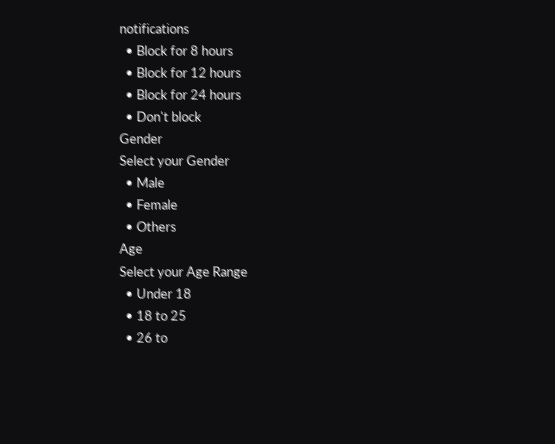notifications
  • Block for 8 hours
  • Block for 12 hours
  • Block for 24 hours
  • Don't block
Gender
Select your Gender
  • Male
  • Female
  • Others
Age
Select your Age Range
  • Under 18
  • 18 to 25
  • 26 to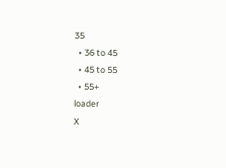35
  • 36 to 45
  • 45 to 55
  • 55+
loader
X